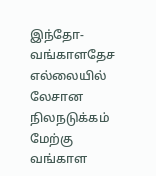இந்தோ-வங்காளதேச எல்லையில் லேசான நிலநடுக்கம்
மேற்கு வங்காள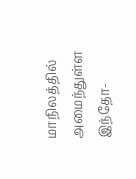மாநிலத்தில் அமைந்துள்ள இந்தோ-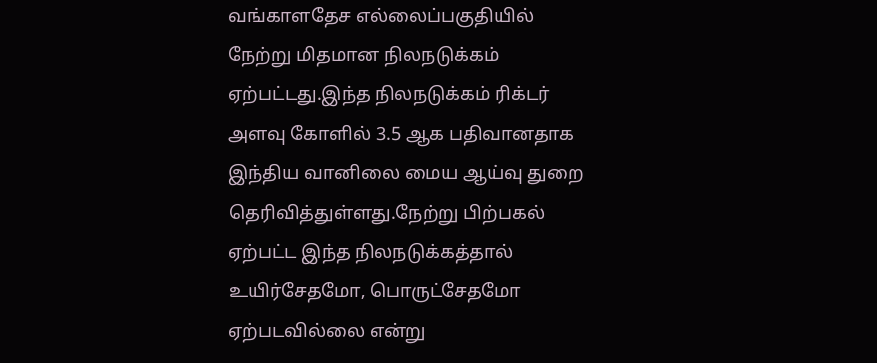வங்காளதேச எல்லைப்பகுதியில் நேற்று மிதமான நிலநடுக்கம்
ஏற்பட்டது.இந்த நிலநடுக்கம் ரிக்டர் அளவு கோளில் 3.5 ஆக பதிவானதாக இந்திய வானிலை மைய ஆய்வு துறை தெரிவித்துள்ளது.நேற்று பிற்பகல் ஏற்பட்ட இந்த நிலநடுக்கத்தால் உயிர்சேதமோ, பொருட்சேதமோ ஏற்படவில்லை என்று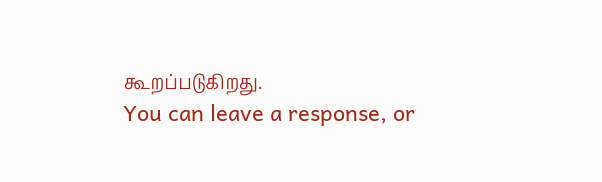கூறப்படுகிறது.
You can leave a response, or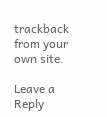trackback from your own site.

Leave a Reply